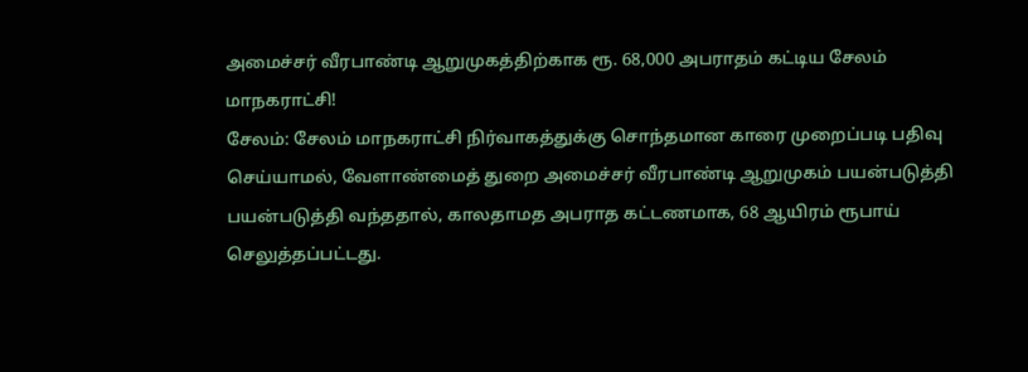அமைச்சர் வீரபாண்டி ஆறுமுகத்திற்காக ரூ. 68,000 அபராதம் கட்டிய சேலம் மாநகராட்சி!
சேலம்: சேலம் மாநகராட்சி நிர்வாகத்துக்கு சொந்தமான காரை முறைப்படி பதிவு செய்யாமல், வேளாண்மைத் துறை அமைச்சர் வீரபாண்டி ஆறுமுகம் பயன்படுத்தி பயன்படுத்தி வந்ததால், காலதாமத அபராத கட்டணமாக, 68 ஆயிரம் ரூபாய் செலுத்தப்பட்டது.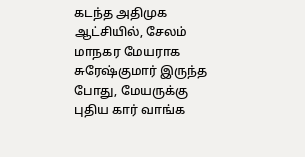கடந்த அதிமுக ஆட்சியில், சேலம் மாநகர மேயராக சுரேஷ்குமார் இருந்த போது, மேயருக்கு புதிய கார் வாங்க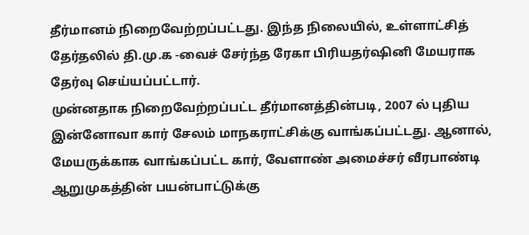தீர்மானம் நிறைவேற்றப்பட்டது. இந்த நிலையில், உள்ளாட்சித் தேர்தலில் தி.மு.க -வைச் சேர்ந்த ரேகா பிரியதர்ஷினி மேயராக தேர்வு செய்யப்பட்டார்.
முன்னதாக நிறைவேற்றப்பட்ட தீர்மானத்தின்படி, 2007 ல் புதிய இன்னோவா கார் சேலம் மாநகராட்சிக்கு வாங்கப்பட்டது. ஆனால், மேயருக்காக வாங்கப்பட்ட கார், வேளாண் அமைச்சர் வீரபாண்டி ஆறுமுகத்தின் பயன்பாட்டுக்கு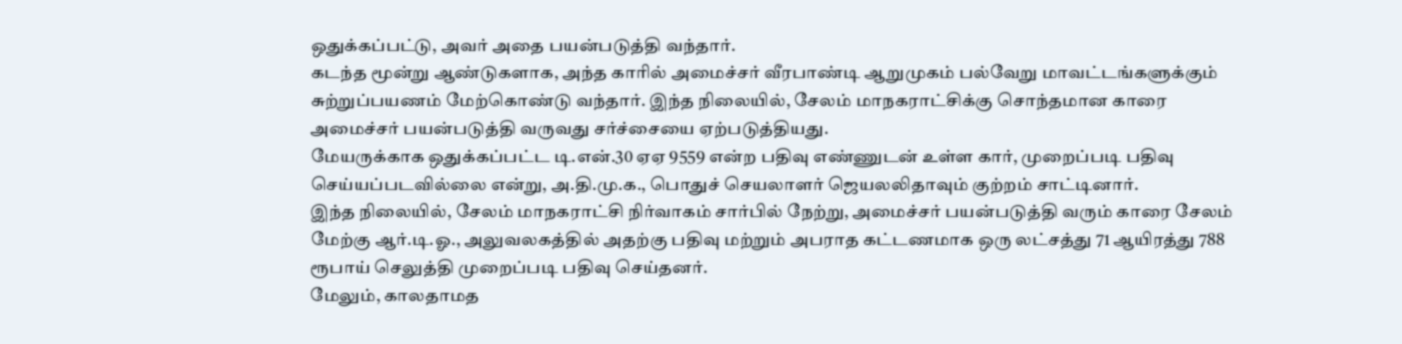ஒதுக்கப்பட்டு, அவர் அதை பயன்படுத்தி வந்தார்.
கடந்த மூன்று ஆண்டுகளாக, அந்த காரில் அமைச்சர் வீரபாண்டி ஆறுமுகம் பல்வேறு மாவட்டங்களுக்கும் சுற்றுப்பயணம் மேற்கொண்டு வந்தார். இந்த நிலையில், சேலம் மாநகராட்சிக்கு சொந்தமான காரை அமைச்சர் பயன்படுத்தி வருவது சர்ச்சையை ஏற்படுத்தியது.
மேயருக்காக ஒதுக்கப்பட்ட டி.என்.30 ஏஏ 9559 என்ற பதிவு எண்ணுடன் உள்ள கார், முறைப்படி பதிவு செய்யப்படவில்லை என்று, அ.தி.மு.க., பொதுச் செயலாளர் ஜெயலலிதாவும் குற்றம் சாட்டினார்.
இந்த நிலையில், சேலம் மாநகராட்சி நிர்வாகம் சார்பில் நேற்று, அமைச்சர் பயன்படுத்தி வரும் காரை சேலம் மேற்கு ஆர்.டி.ஓ., அலுவலகத்தில் அதற்கு பதிவு மற்றும் அபராத கட்டணமாக ஒரு லட்சத்து 71 ஆயிரத்து 788 ரூபாய் செலுத்தி முறைப்படி பதிவு செய்தனர்.
மேலும், காலதாமத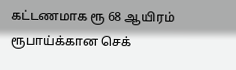கட்டணமாக ரூ 68 ஆயிரம் ரூபாய்க்கான செக்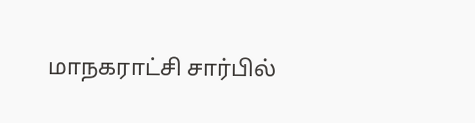மாநகராட்சி சார்பில்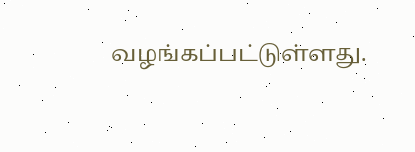வழங்கப்பட்டுள்ளது.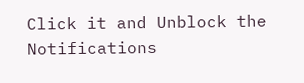Click it and Unblock the Notifications